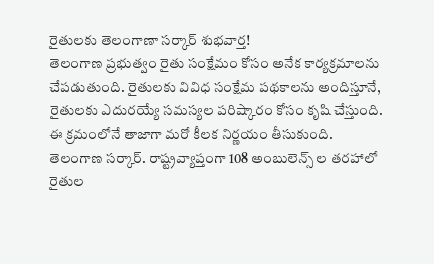రైతులకు తెలంగాణా సర్కార్ శుభవార్త!
తెలంగాణ ప్రభుత్వం రైతు సంక్షేమం కోసం అనేక కార్యక్రమాలను చేపడుతుంది. రైతులకు వివిధ సంక్షేమ పథకాలను అందిస్తూనే, రైతులకు ఎదురయ్యే సమస్యల పరిష్కారం కోసం కృషి చేస్తుంది. ఈ క్రమంలోనే తాజాగా మరో కీలక నిర్ణయం తీసుకుంది. తెలంగాణ సర్కార్. రాష్ట్రవ్యాప్తంగా 108 అంబులెన్స్ ల తరహాలో రైతుల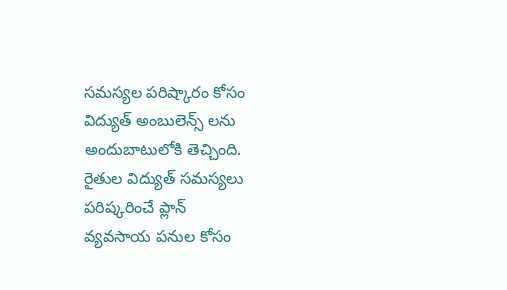సమస్యల పరిష్కారం కోసం విద్యుత్ అంబులెన్స్ లను అందుబాటులోకి తెచ్చింది.
రైతుల విద్యుత్ సమస్యలు పరిష్కరించే ప్లాన్
వ్యవసాయ పనుల కోసం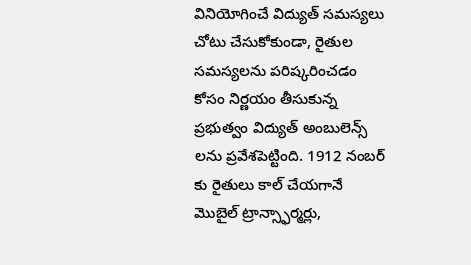వినియోగించే విద్యుత్ సమస్యలు చోటు చేసుకోకుండా, రైతుల సమస్యలను పరిష్కరించడం కోసం నిర్ణయం తీసుకున్న ప్రభుత్వం విద్యుత్ అంబులెన్స్ లను ప్రవేశపెట్టింది. 1912 నంబర్ కు రైతులు కాల్ చేయగానే మొబైల్ ట్రాన్స్ఫార్మర్లు,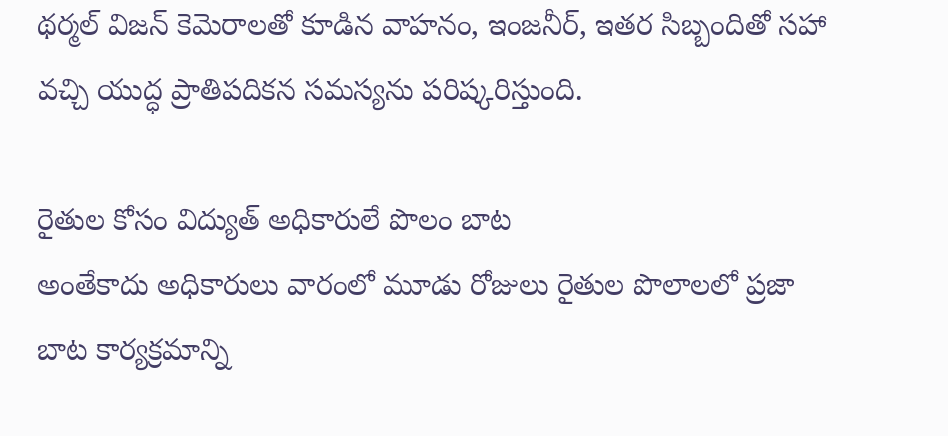థర్మల్ విజన్ కెమెరాలతో కూడిన వాహనం, ఇంజనీర్, ఇతర సిబ్బందితో సహా వచ్చి యుద్ధ ప్రాతిపదికన సమస్యను పరిష్కరిస్తుంది.

రైతుల కోసం విద్యుత్ అధికారులే పొలం బాట
అంతేకాదు అధికారులు వారంలో మూడు రోజులు రైతుల పొలాలలో ప్రజా బాట కార్యక్రమాన్ని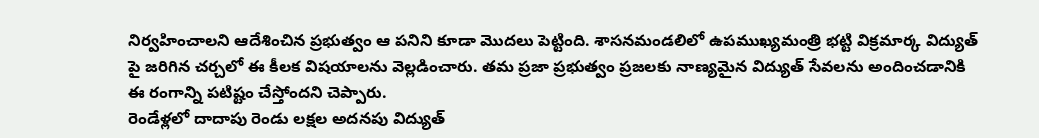నిర్వహించాలని ఆదేశించిన ప్రభుత్వం ఆ పనిని కూడా మొదలు పెట్టింది. శాసనమండలిలో ఉపముఖ్యమంత్రి భట్టి విక్రమార్క విద్యుత్ పై జరిగిన చర్చలో ఈ కీలక విషయాలను వెల్లడించారు. తమ ప్రజా ప్రభుత్వం ప్రజలకు నాణ్యమైన విద్యుత్ సేవలను అందించడానికి ఈ రంగాన్ని పటిష్టం చేస్తోందని చెప్పారు.
రెండేళ్లలో దాదాపు రెండు లక్షల అదనపు విద్యుత్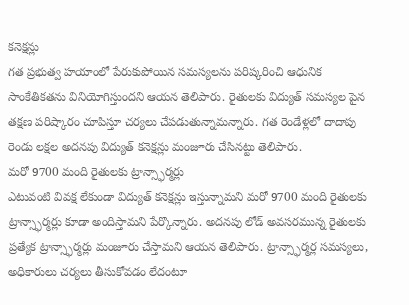కనెక్షన్లు
గత ప్రభుత్వ హయాంలో పేరుకుపోయిన సమస్యలను పరిష్కరించి ఆధునిక సాంకేతికతను వినియోగిస్తుందని ఆయన తెలిపారు. రైతులకు విద్యుత్ సమస్యల పైన తక్షణ పరిష్కారం చూపిస్తూ చర్యలు చేపడుతున్నామన్నారు. గత రెండేళ్లలో దాదాపు రెండు లక్షల అదనపు విద్యుత్ కనెక్షన్లు మంజూరు చేసినట్టు తెలిపారు.
మరో 9700 మంది రైతులకు ట్రాన్స్ఫార్మర్లు
ఎటువంటి వివక్ష లేకుండా విద్యుత్ కనెక్షన్లు ఇస్తున్నామని మరో 9700 మంది రైతులకు ట్రాన్స్ఫార్మర్లు కూడా అందిస్తామని పేర్కొన్నారు. అదనపు లోడ్ అవసరమున్న రైతులకు ప్రత్యేక ట్రాన్స్ఫార్మర్లు మంజూరు చేస్తామని ఆయన తెలిపారు. ట్రాన్స్ఫార్మర్ల సమస్యలు, అధికారులు చర్యలు తీసుకోవడం లేదంటూ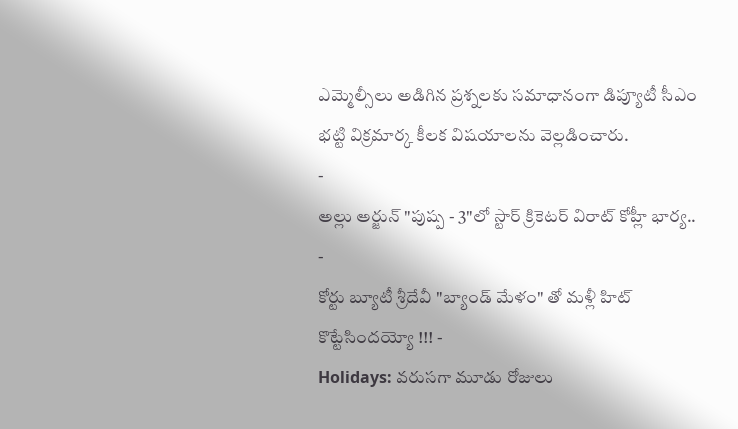ఎమ్మెల్సీలు అడిగిన ప్రశ్నలకు సమాధానంగా డిప్యూటీ సీఎం భట్టి విక్రమార్క కీలక విషయాలను వెల్లడించారు.
-
అల్లు అర్జున్ "పుష్ప - 3"లో స్టార్ క్రికెటర్ విరాట్ కోహ్లీ భార్య.. -
కోర్టు బ్యూటీ శ్రీదేవీ "బ్యాండ్ మేళం" తో మళ్లీ హిట్ కొట్టేసిందయ్యో !!! -
Holidays: వరుసగా మూడు రోజులు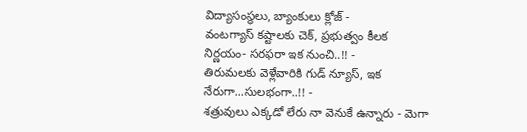విద్యాసంస్థలు, బ్యాంకులు క్లోజ్ -
వంటగ్యాస్ కష్టాలకు చెక్, ప్రభుత్వం కీలక నిర్ణయం- సరఫరా ఇక నుంచి..!! -
తిరుమలకు వెళ్లేవారికి గుడ్ న్యూస్, ఇక నేరుగా...సులభంగా..!! -
శత్రువులు ఎక్కడో లేరు నా వెనుకే ఉన్నారు - మెగా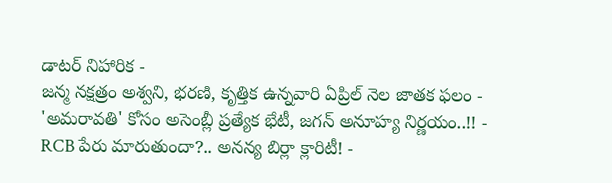డాటర్ నిహారిక -
జన్మ నక్షత్రం అశ్వని, భరణి, కృత్తిక ఉన్నవారి ఏప్రిల్ నెల జాతక ఫలం -
'అమరావతి' కోసం అసెంబ్లీ ప్రత్యేక భేటీ, జగన్ అనూహ్య నిర్ణయం..!! -
RCB పేరు మారుతుందా?.. అనన్య బిర్లా క్లారిటీ! -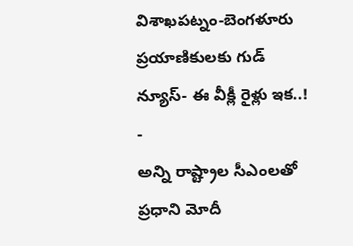విశాఖపట్నం-బెంగళూరు ప్రయాణికులకు గుడ్ న్యూస్- ఈ వీక్లీ రైళ్లు ఇక..! -
అన్ని రాష్ట్రాల సీఎంలతో ప్రధాని మోదీ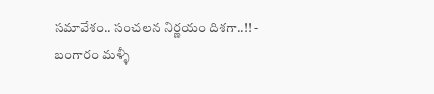సమావేశం.. సంచలన నిర్ణయం దిశగా..!! -
బంగారం మళ్ళీ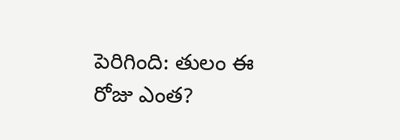పెరిగింది: తులం ఈ రోజు ఎంత?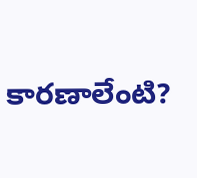కారణాలేంటి?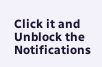Click it and Unblock the Notifications